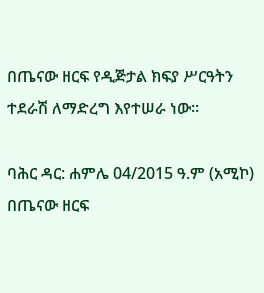በጤናው ዘርፍ የዲጅታል ክፍያ ሥርዓትን ተደራሽ ለማድረግ እየተሠራ ነው።

ባሕር ዳር: ሐምሌ 04/2015 ዓ.ም (አሚኮ) በጤናው ዘርፍ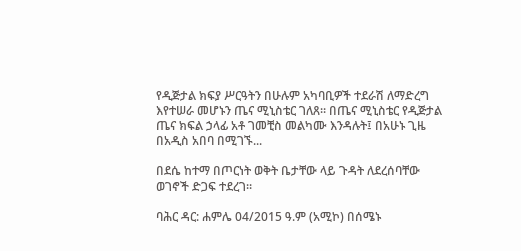የዲጅታል ክፍያ ሥርዓትን በሁሉም አካባቢዎች ተደራሽ ለማድረግ እየተሠራ መሆኑን ጤና ሚኒስቴር ገለጸ። በጤና ሚኒስቴር የዲጅታል ጤና ክፍል ኃላፊ አቶ ገመቺስ መልካሙ እንዳሉት፤ በአሁኑ ጊዜ በአዲስ አበባ በሚገኙ...

በደሴ ከተማ በጦርነት ወቅት ቤታቸው ላይ ጉዳት ለደረሰባቸው ወገኖች ድጋፍ ተደረገ።

ባሕር ዳር: ሐምሌ 04/2015 ዓ.ም (አሚኮ) በሰሜኑ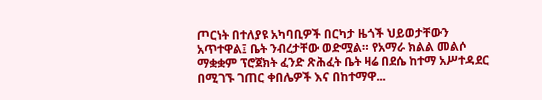ጦርነት በተለያዩ አካባቢዎች በርካታ ዜጎች ህይወታቸውን አጥተዋል፤ ቤት ንብረታቸው ወድሟል። የአማራ ክልል መልሶ ማቋቋም ፕሮጀክት ፈንድ ጽሕፈት ቤት ዛሬ በደሴ ከተማ አሥተዳደር በሚገኙ ገጠር ቀበሌዎች እና በከተማዋ...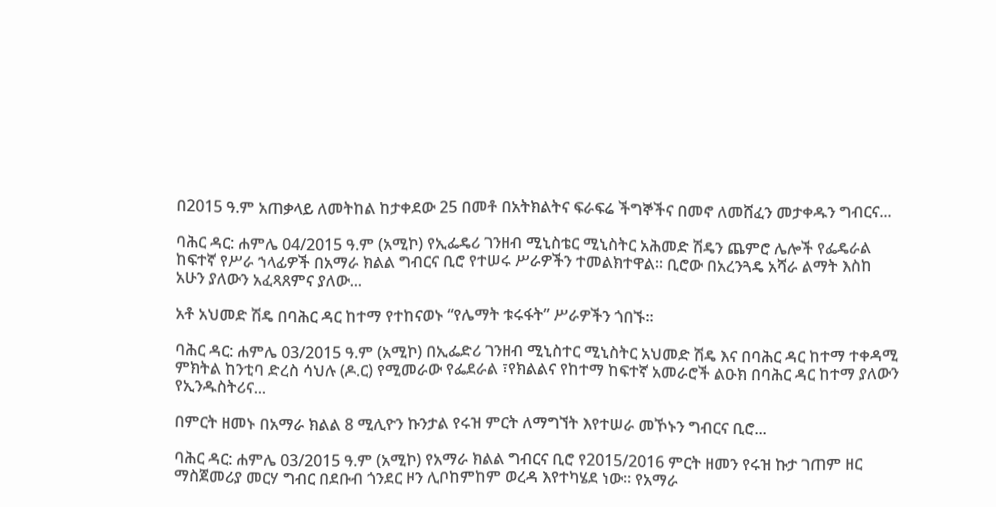በ2015 ዓ.ም አጠቃላይ ለመትከል ከታቀደው 25 በመቶ በአትክልትና ፍራፍሬ ችግኞችና በመኖ ለመሸፈን መታቀዱን ግብርና...

ባሕር ዳር: ሐምሌ 04/2015 ዓ.ም (አሚኮ) የኢፌዴሪ ገንዘብ ሚኒስቴር ሚኒስትር አሕመድ ሽዴን ጨምሮ ሌሎች የፌዴራል ከፍተኛ የሥራ ኀላፊዎች በአማራ ክልል ግብርና ቢሮ የተሠሩ ሥራዎችን ተመልክተዋል። ቢሮው በአረንጓዴ አሻራ ልማት እስከ አሁን ያለውን አፈጻጸምና ያለው...

አቶ አህመድ ሽዴ በባሕር ዳር ከተማ የተከናወኑ “የሌማት ቱሩፋት” ሥራዎችን ጎበኙ።

ባሕር ዳር: ሐምሌ 03/2015 ዓ.ም (አሚኮ) በኢፌድሪ ገንዘብ ሚኒስተር ሚኒስትር አህመድ ሽዴ እና በባሕር ዳር ከተማ ተቀዳሚ ምክትል ከንቲባ ድረስ ሳህሉ (ዶ.ር) የሚመራው የፌደራል ፣የክልልና የከተማ ከፍተኛ አመራሮች ልዑክ በባሕር ዳር ከተማ ያለውን የኢንዱስትሪና...

በምርት ዘመኑ በአማራ ክልል 8 ሚሊዮን ኩንታል የሩዝ ምርት ለማግኘት እየተሠራ መኾኑን ግብርና ቢሮ...

ባሕር ዳር: ሐምሌ 03/2015 ዓ.ም (አሚኮ) የአማራ ክልል ግብርና ቢሮ የ2015/2016 ምርት ዘመን የሩዝ ኩታ ገጠም ዘር ማስጀመሪያ መርሃ ግብር በደቡብ ጎንደር ዞን ሊቦከምከም ወረዳ እየተካሄደ ነው። የአማራ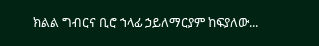ክልል ግብርና ቢሮ ኀላፊ ኃይለማርያም ከፍያለው...